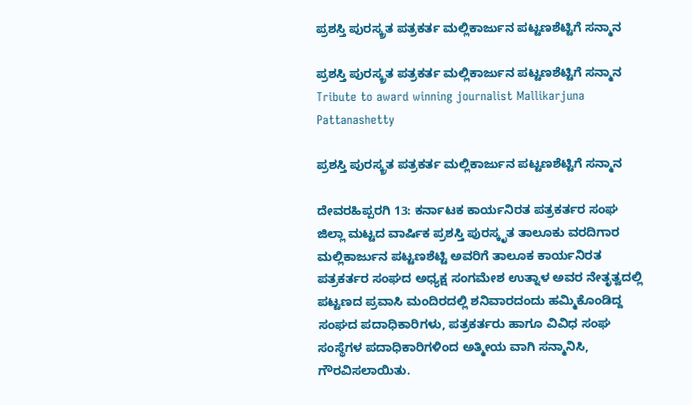ಪ್ರಶಸ್ತಿ ಪುರಸ್ಕ್ರತ ಪತ್ರಕರ್ತ ಮಲ್ಲಿಕಾರ್ಜುನ ಪಟ್ಟಣಶೆಟ್ಟಿಗೆ ಸನ್ಮಾನ

ಪ್ರಶಸ್ತಿ ಪುರಸ್ಕ್ರತ ಪತ್ರಕರ್ತ ಮಲ್ಲಿಕಾರ್ಜುನ ಪಟ್ಟಣಶೆಟ್ಟಿಗೆ ಸನ್ಮಾನ  Tribute to award winning journalist Mallikarjuna Pattanashetty

ಪ್ರಶಸ್ತಿ ಪುರಸ್ಕ್ರತ ಪತ್ರಕರ್ತ ಮಲ್ಲಿಕಾರ್ಜುನ ಪಟ್ಟಣಶೆಟ್ಟಿಗೆ ಸನ್ಮಾನ

ದೇವರಹಿಪ್ಪರಗಿ 13: ಕರ್ನಾಟಕ ಕಾರ್ಯನಿರತ ಪತ್ರಕರ್ತರ ಸಂಘ ಜಿಲ್ಲಾ ಮಟ್ಟದ ವಾರ್ಷಿಕ ಪ್ರಶಸ್ತಿ ಪುರಸ್ಕೃತ ತಾಲೂಕು ವರದಿಗಾರ ಮಲ್ಲಿಕಾರ್ಜುನ ಪಟ್ಟಣಶೆಟ್ಟಿ ಅವರಿಗೆ ತಾಲೂಕ ಕಾರ್ಯನಿರತ ಪತ್ರಕರ್ತರ ಸಂಘದ ಅಧ್ಯಕ್ಷ ಸಂಗಮೇಶ ಉತ್ನಾಳ ಅವರ ನೇತೃತ್ವದಲ್ಲಿ ಪಟ್ಟಣದ ಪ್ರವಾಸಿ ಮಂದಿರದಲ್ಲಿ ಶನಿವಾರದಂದು ಹಮ್ಮಿಕೊಂಡಿದ್ದ ಸಂಘದ ಪದಾಧಿಕಾರಿಗಳು, ಪತ್ರಕರ್ತರು ಹಾಗೂ ವಿವಿಧ ಸಂಘ ಸಂಸ್ಥೆಗಳ ಪದಾಧಿಕಾರಿಗಳಿಂದ ಅತ್ಮೀಯ ವಾಗಿ ಸನ್ಮಾನಿಸಿ, ಗೌರವಿಸಲಾಯಿತು.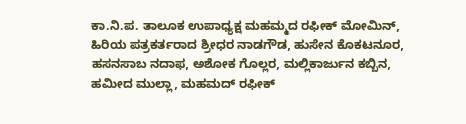ಕಾ.ನಿ.ಪ. ತಾಲೂಕ ಉಪಾಧ್ಯಕ್ಷ ಮಹಮ್ಮದ ರಫೀಕ್ ಮೋಮಿನ್, ಹಿರಿಯ ಪತ್ರಕರ್ತರಾದ ಶ್ರೀಧರ ನಾಡಗೌಡ, ಹುಸೇನ ಕೊಕಟನೂರ, ಹಸನಸಾಬ ನದಾಫ, ಅಶೋಕ ಗೊಲ್ಲರ, ಮಲ್ಲಿಕಾರ್ಜುನ ಕಬ್ಬಿನ, ಹಮೀದ ಮುಲ್ಲಾ, ಮಹಮದ್ ರಫೀಕ್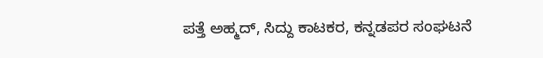ಪತ್ತೆ ಅಹ್ಮದ್, ಸಿದ್ದು ಕಾಟಕರ, ಕನ್ನಡಪರ ಸಂಘಟನೆ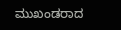ಮುಖಂಡರಾದ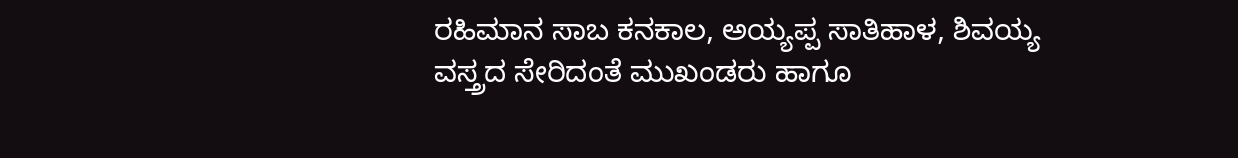ರಹಿಮಾನ ಸಾಬ ಕನಕಾಲ, ಅಯ್ಯಪ್ಪ ಸಾತಿಹಾಳ, ಶಿವಯ್ಯ ವಸ್ತ್ರದ ಸೇರಿದಂತೆ ಮುಖಂಡರು ಹಾಗೂ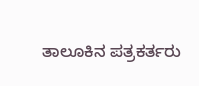ತಾಲೂಕಿನ ಪತ್ರಕರ್ತರು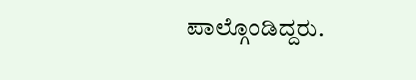ಪಾಲ್ಗೊಂಡಿದ್ದರು.